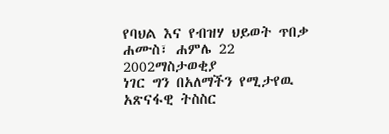የባህል እና የብዝሃ ህይወት ጥበቃ
ሐሙስ፣ ሐምሌ 22 2002ማስታወቂያ
ነገር ግን በአለማችን የሚታየዉ አጽናፋዊ ትስስር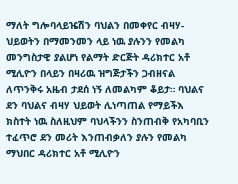ማለት ግሎባላይዤሽን ባህልን በመቀየር ብዛሃ-ህይወትን በማመንመን ላይ ነዉ ያሉንን የመልካ መንግስታዊ ያልሆነ የልማት ድርጅት ዳሪክተር አቶ ሚሊዮን በላይን በዛሪዉ ዝግጅታችን ጋብዘናል ለጥንቅሩ አዜብ ታደሰ ነኝ ለመልካም ቆይታ። ባህልና ደን ባህልና ብዛሃ ህይወት ሊነጣጠል የማይችእ ክስተት ነዉ ስለዚህም ባህላችንን ስንጠብቅ የአካባቢን ተፈጥሮ ደን መሪት እንጠብቃለን ያሉን የመልካ ማህበር ዳሪክተር አቶ ሚሊዮን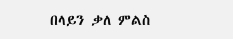በላይን ቃለ ምልስ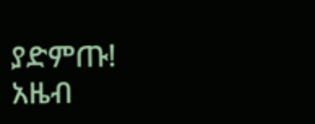ያድምጡ!
አዜብ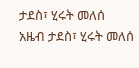ታደስ፣ ሂሩት መለሰ
አዜብ ታደስ፣ ሂሩት መለሰ